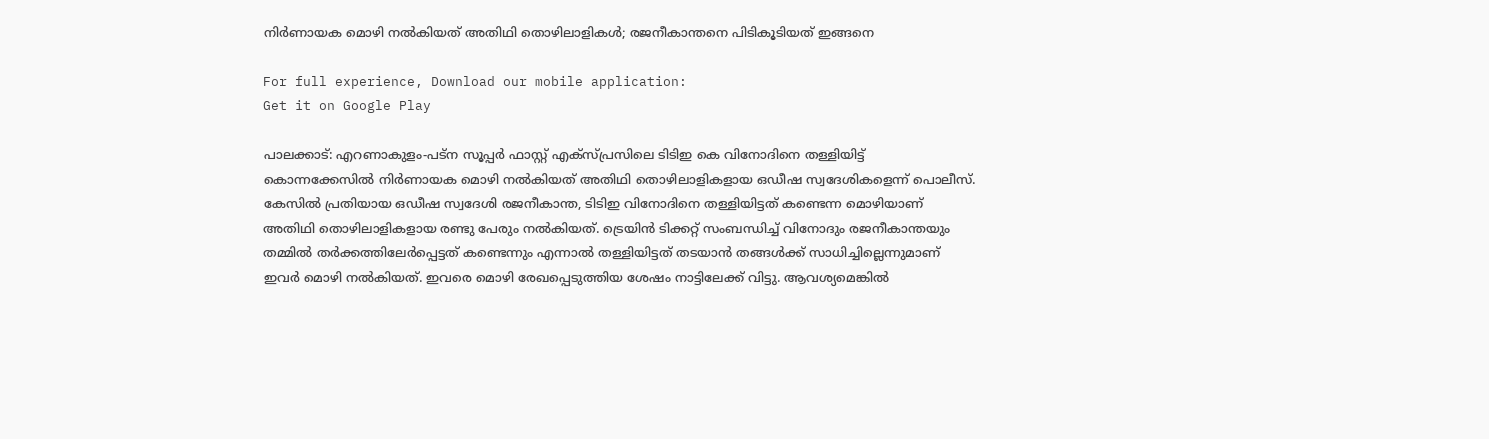നിര്‍ണായക മൊഴി നല്‍കിയത് അതിഥി തൊഴിലാളികള്‍; രജനീകാന്തനെ പിടികൂടിയത് ഇങ്ങനെ

For full experience, Download our mobile application:
Get it on Google Play

പാലക്കാട്: എറണാകുളം-പട്ന സൂപ്പര്‍ ഫാസ്റ്റ് എക്‌സ്പ്രസിലെ ടിടിഇ കെ വിനോദിനെ തള്ളിയിട്ട് കൊന്നക്കേസില്‍ നിര്‍ണായക മൊഴി നല്‍കിയത് അതിഥി തൊഴിലാളികളായ ഒഡീഷ സ്വദേശികളെന്ന് പൊലീസ്. കേസില്‍ പ്രതിയായ ഒഡീഷ സ്വദേശി രജനീകാന്ത, ടിടിഇ വിനോദിനെ തള്ളിയിട്ടത് കണ്ടെന്ന മൊഴിയാണ് അതിഥി തൊഴിലാളികളായ രണ്ടു പേരും നല്‍കിയത്. ട്രെയിൻ ടിക്കറ്റ് സംബന്ധിച്ച് വിനോദും രജനീകാന്തയും തമ്മില്‍ തര്‍ക്കത്തിലേര്‍പ്പെട്ടത് കണ്ടെന്നും എന്നാല്‍ തള്ളിയിട്ടത് തടയാന്‍ തങ്ങള്‍ക്ക് സാധിച്ചില്ലെന്നുമാണ് ഇവര്‍ മൊഴി നല്‍കിയത്. ഇവരെ മൊഴി രേഖപ്പെടുത്തിയ ശേഷം നാട്ടിലേക്ക് വിട്ടു. ആവശ്യമെങ്കില്‍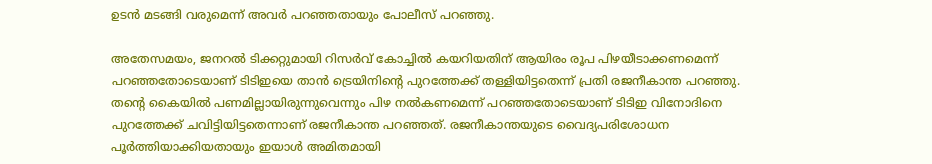ഉടന്‍ മടങ്ങി വരുമെന്ന് അവര്‍ പറഞ്ഞതായും പോലീസ് പറഞ്ഞു.

അതേസമയം, ജനറല്‍ ടിക്കറ്റുമായി റിസര്‍വ് കോച്ചില്‍ കയറിയതിന് ആയിരം രൂപ പിഴയീടാക്കണമെന്ന് പറഞ്ഞതോടെയാണ് ടിടിഇയെ താന്‍ ട്രെയിനിന്റെ പുറത്തേക്ക് തള്ളിയിട്ടതെന്ന് പ്രതി രജനീകാന്ത പറഞ്ഞു. തന്റെ കൈയില്‍ പണമില്ലായിരുന്നുവെന്നും പിഴ നല്‍കണമെന്ന് പറഞ്ഞതോടെയാണ് ടിടിഇ വിനോദിനെ പുറത്തേക്ക് ചവിട്ടിയിട്ടതെന്നാണ് രജനീകാന്ത പറഞ്ഞത്. രജനീകാന്തയുടെ വൈദ്യപരിശോധന പൂര്‍ത്തിയാക്കിയതായും ഇയാള്‍ അമിതമായി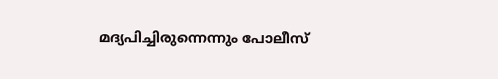മദ്യപിച്ചിരുന്നെന്നും പോലീസ്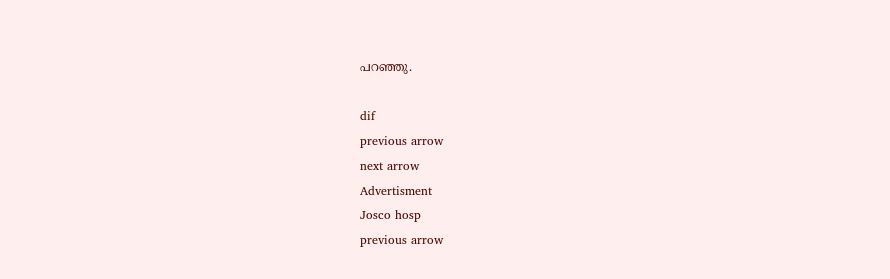പറഞ്ഞു.

dif
previous arrow
next arrow
Advertisment
Josco hosp
previous arrow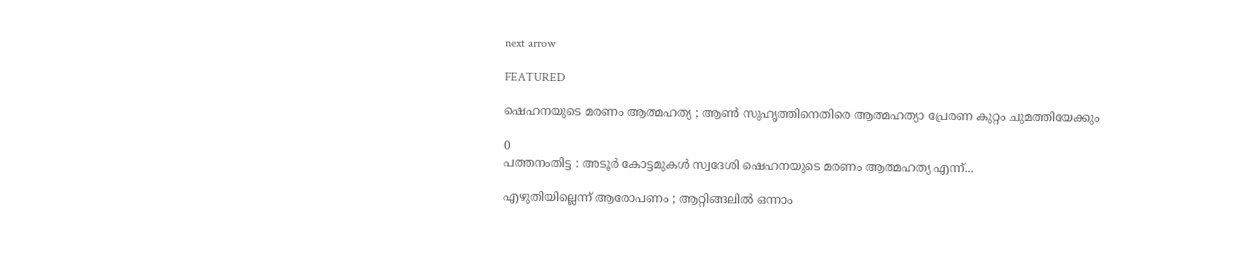next arrow

FEATURED

ഷെഹനയുടെ മരണം ആത്മഹത്യ ; ആൺ സുഹൃത്തിനെതിരെ ആത്മഹത്യാ പ്രേരണ കുറ്റം ചുമത്തിയേക്കും

0
പത്തനംതിട്ട : അടൂർ കോട്ടമുകൾ സ്വദേശി ഷെഹനയുടെ മരണം ആത്മഹത്യ എന്ന്...

എഴുതിയില്ലെന്ന് ആരോപണം ; ആറ്റിങ്ങലില്‍ ഒന്നാം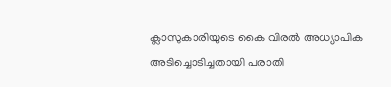ക്ലാസുകാരിയുടെ കൈ വിരല്‍ അധ്യാപിക അടിച്ചൊടിച്ചതായി പരാതി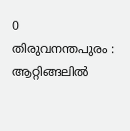0
തിരുവനന്തപുരം : ആറ്റിങ്ങലില്‍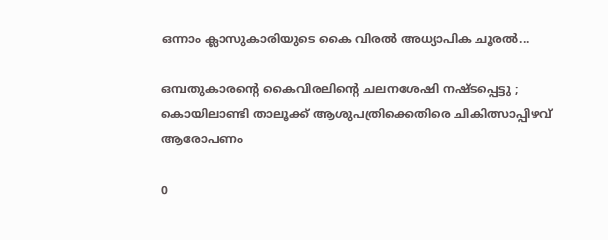ഒന്നാം ക്ലാസുകാരിയുടെ കൈ വിരല്‍ അധ്യാപിക ചൂരല്‍...

ഒമ്പതുകാരന്റെ കൈവിരലിന്റെ ചലനശേഷി നഷ്ടപ്പെട്ടു ; കൊയിലാണ്ടി താലൂക്ക് ആശുപത്രിക്കെതിരെ ചികിത്സാപ്പിഴവ് ആരോപണം

0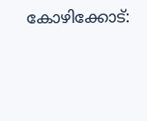കോഴിക്കോട്: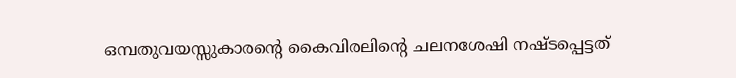ഒമ്പതുവയസ്സുകാരന്റെ കൈവിരലിന്റെ ചലനശേഷി നഷ്ടപ്പെട്ടത്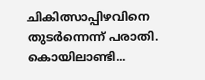ചികിത്സാപ്പിഴവിനെ തുടര്‍ന്നെന്ന് പരാതി. കൊയിലാണ്ടി...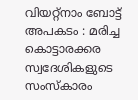വിയറ്റ്നാം ബോട്ട് അപകടം : മരിച്ച കൊട്ടാരക്കര സ്വദേശികളുടെ സംസ്കാരം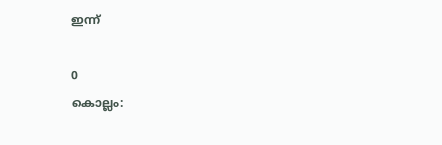ഇന്ന്

0
കൊല്ലം: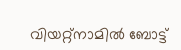വിയറ്റ്‌നാമിൽ ബോട്ട്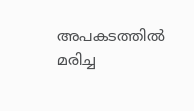അപകടത്തിൽ മരിച്ച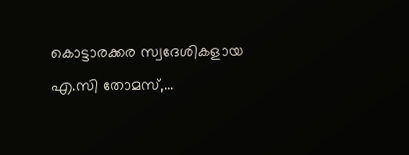കൊട്ടാരക്കര സ്വദേശികളായ എ.സി തോമസ്,...